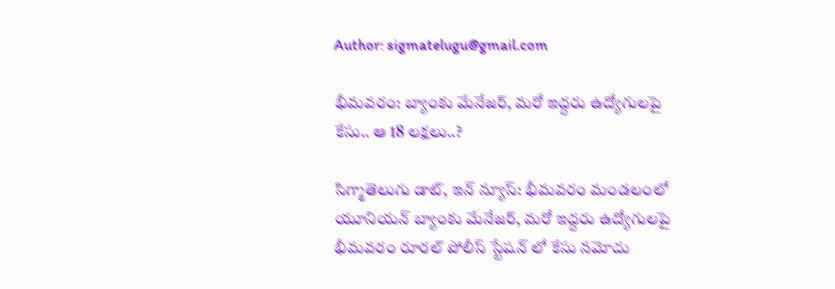Author: sigmatelugu@gmail.com

భీమవరం: బ్యాంకు మేనేజర్, మరో ఇద్దరు ఉద్యోగులపై కేసు.. ఆ 18 లక్షలు..?

సిగ్మాతెలుగు డాట్, ఇన్ న్యూస్: భీమవరం మండలంలో యూనియన్ బ్యాంకు మేనేజర్, మరో ఇద్దరు ఉద్యోగులపై భీమవరం రూరల్ పోలీస్ స్టేషన్ లో కేసు నమోదు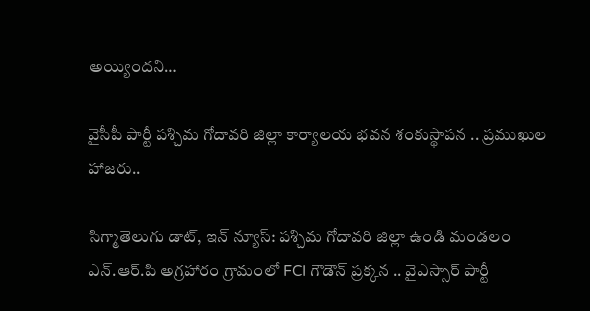అయ్యిందని…

వైసీపీ పార్టీ పశ్చిమ గోదావరి జిల్లా కార్యాలయ భవన శంకుస్థాపన .. ప్రముఖుల హాజరు..

సిగ్మాతెలుగు డాట్, ఇన్ న్యూస్: పశ్చిమ గోదావరి జిల్లా ఉండి మండలం ఎన్.ఆర్.పి అగ్రహారం గ్రామంలో FCI గౌడౌన్ ప్రక్కన .. వైఎస్సార్ పార్టీ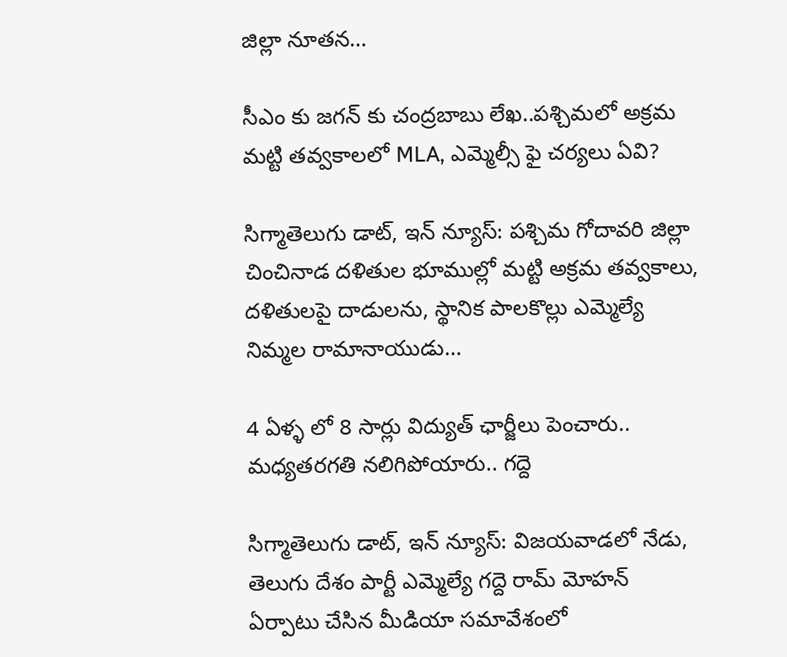జిల్లా నూతన…

సీఎం కు జగన్ కు చంద్రబాబు లేఖ..పశ్చిమలో అక్రమ మట్టి తవ్వకాలలో MLA, ఎమ్మెల్సీ ఫై చర్యలు ఏవి?

సిగ్మాతెలుగు డాట్, ఇన్ న్యూస్: పశ్చిమ గోదావరి జిల్లా చించినాడ దళితుల భూముల్లో మట్టి అక్రమ తవ్వకాలు, దళితులపై దాడులను, స్థానిక పాలకొల్లు ఎమ్మెల్యే నిమ్మల రామానాయుడు…

4 ఏళ్ళ లో 8 సార్లు విద్యుత్ ఛార్జీలు పెంచారు.. మధ్యతరగతి నలిగిపోయారు.. గద్దె

సిగ్మాతెలుగు డాట్, ఇన్ న్యూస్: విజయవాడలో నేడు, తెలుగు దేశం పార్టీ ఎమ్మెల్యే గద్దె రామ్ మోహన్ ఏర్పాటు చేసిన మీడియా సమావేశంలో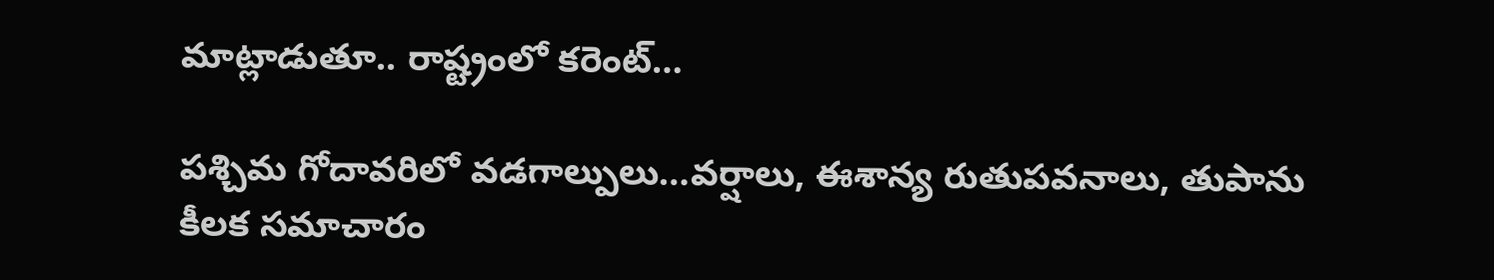మాట్లాడుతూ.. రాష్ట్రంలో కరెంట్…

పశ్చిమ గోదావరిలో వడగాల్పులు…వర్షాలు, ఈశాన్య రుతుపవనాలు, తుపాను కీలక సమాచారం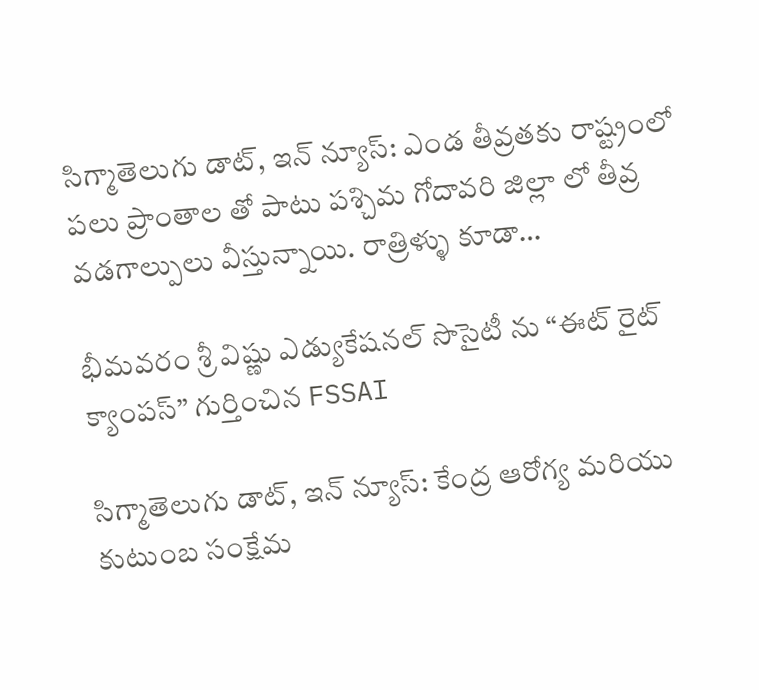సిగ్మాతెలుగు డాట్, ఇన్ న్యూస్: ఎండ తీవ్రతకు రాష్ట్రంలో పలు ప్రాంతాల తో పాటు పశ్చిమ గోదావరి జిల్లా లో తీవ్ర వడగాల్పులు వీస్తున్నాయి. రాత్రిళ్ళు కూడా…

భీమవరం శ్రీ విష్ణు ఎడ్యుకేషనల్ సొసైటీ ను “ఈట్ రైట్ క్యాంపస్” గుర్తించిన FSSAI

సిగ్మాతెలుగు డాట్, ఇన్ న్యూస్: కేంద్ర ఆరోగ్య మరియు కుటుంబ సంక్షేమ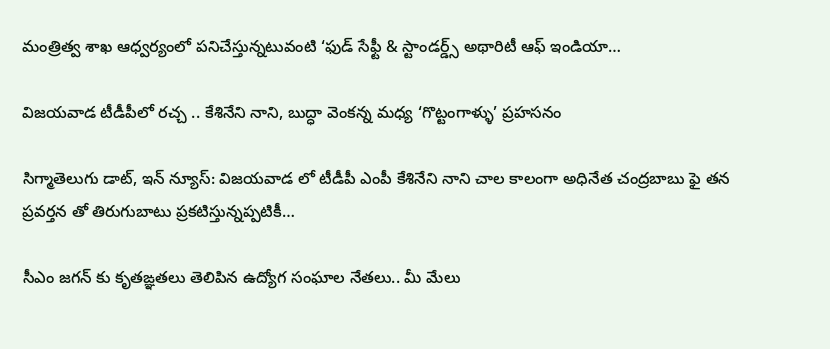మంత్రిత్వ శాఖ ఆధ్వర్యంలో పనిచేస్తున్నటువంటి ‘ఫుడ్ సేఫ్టీ & స్టాండర్డ్స్ అథారిటీ ఆఫ్ ఇండియా…

విజయవాడ టీడీపీలో రచ్చ .. కేశినేని నాని, బుద్ధా వెంకన్న మధ్య ‘గొట్టంగాళ్ళు’ ప్రహసనం

సిగ్మాతెలుగు డాట్, ఇన్ న్యూస్: విజయవాడ లో టీడీపీ ఎంపీ కేశినేని నాని చాల కాలంగా అధినేత చంద్రబాబు ఫై తన ప్రవర్తన తో తిరుగుబాటు ప్రకటిస్తున్నప్పటికీ…

సీఎం జగన్ కు కృతఙ్ఞతలు తెలిపిన ఉద్యోగ సంఘాల నేతలు.. మీ మేలు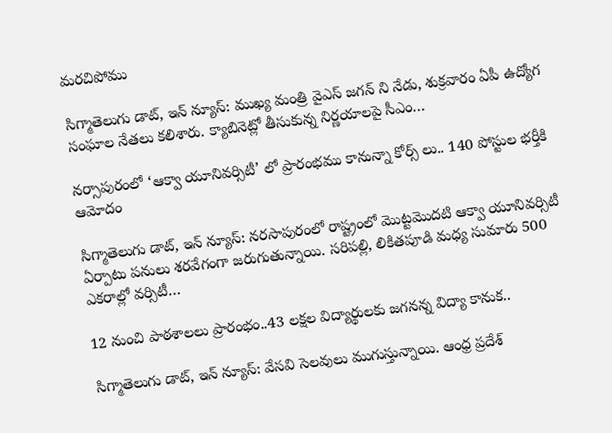మరచిపోము

సిగ్మాతెలుగు డాట్, ఇన్ న్యూస్: ముఖ్య మంత్రి వైఎస్ జగన్ ని నేడు, శుక్రవారం ఏపీ ఉద్యోగ సంఘాల నేతలు కలిశారు. క్యాబినెట్లో తీసుకున్న నిర్ణయాలపై సీఎం…

నర్సాపురంలో ‘ఆక్వా యూనివర్సిటీ’ లో ప్రారంభము కానున్నా కోర్స్ లు.. 140 పోస్టుల భర్తీకి ఆమోదం

సిగ్మాతెలుగు డాట్, ఇన్ న్యూస్: నరసాపురంలో రాష్ట్రంలో మొట్టమొదటి ఆక్వా యూనివర్సిటీ ఏర్పాటు పనులు శరవేగంగా జరుగుతున్నాయి. సరిపల్లి, లికితపూడి మధ్య సుమారు 500 ఎకరాల్లో వర్సిటీ…

12 నుంచి పాఠశాలలు ప్రారంభం..43 లక్షల విద్యార్థులకు జగనన్న విద్యా కానుక..

సిగ్మాతెలుగు డాట్, ఇన్ న్యూస్: వేసవి సెలవులు ముగుస్తున్నాయి. ఆంధ్ర ప్రదేశ్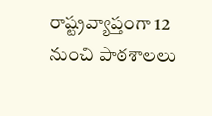రాష్ట్రవ్యాప్తంగా 12 నుంచి పాఠశాలలు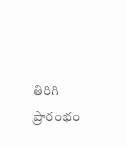తిరిగి ప్రారంభం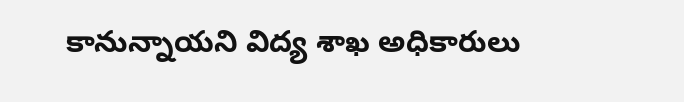కానున్నాయని విద్య శాఖ అధికారులు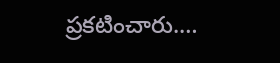ప్రకటించారు.…